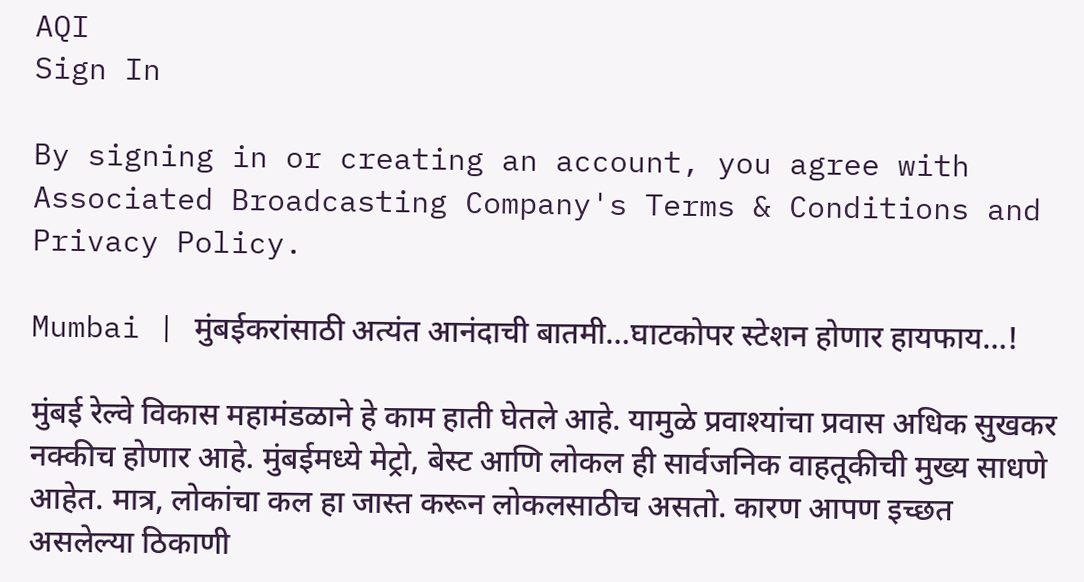AQI
Sign In

By signing in or creating an account, you agree with Associated Broadcasting Company's Terms & Conditions and Privacy Policy.

Mumbai | मुंबईकरांसाठी अत्यंत आनंदाची बातमी…घाटकोपर स्टेशन होणार हायफाय…!

मुंबई रेल्वे विकास महामंडळाने हे काम हाती घेतले आहे. यामुळे प्रवाश्यांचा प्रवास अधिक सुखकर नक्कीच होणार आहे. मुंबईमध्ये मेट्रो, बेस्ट आणि लोकल ही सार्वजनिक वाहतूकीची मुख्य साधणे आहेत. मात्र, लोकांचा कल हा जास्त करून लोकलसाठीच असतो. कारण आपण इच्छत असलेल्या ठिकाणी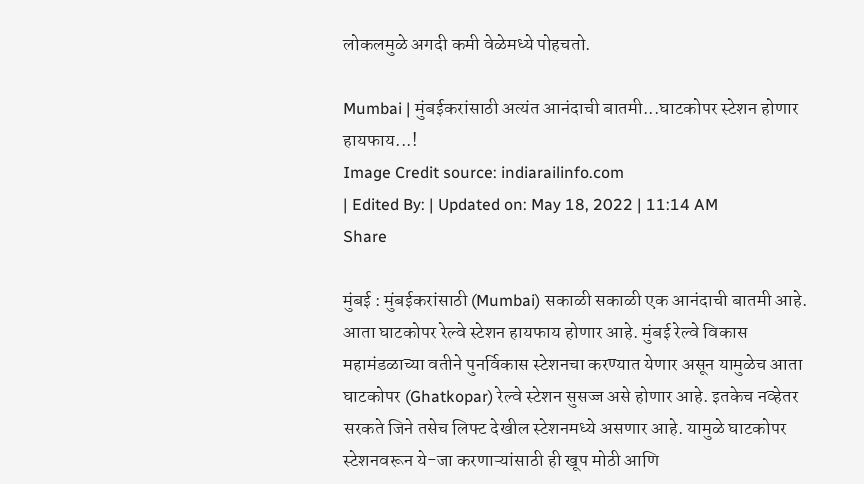लोकलमुळे अगदी कमी वेळेमध्ये पोहचतो.

Mumbai | मुंबईकरांसाठी अत्यंत आनंदाची बातमी...घाटकोपर स्टेशन होणार हायफाय...!
Image Credit source: indiarailinfo.com
| Edited By: | Updated on: May 18, 2022 | 11:14 AM
Share

मुंबई : मुंबईकरांसाठी (Mumbai) सकाळी सकाळी एक आनंदाची बातमी आहे. आता घाटकोपर रेल्वे स्टेशन हायफाय होणार आहे. मुंबई रेल्वे विकास महामंडळाच्या वतीने पुनर्विकास स्टेशनचा करण्यात येणार असून यामुळेच आता घाटकोपर (Ghatkopar) रेल्वे स्टेशन सुसज्ज असे होणार आहे. इतकेच नव्हेतर सरकते जिने तसेच लिफ्ट देखील स्टेशनमध्ये असणार आहे. यामुळे घाटकोपर स्टेशनवरून ये-जा करणाऱ्यांसाठी ही खूप मोठी आणि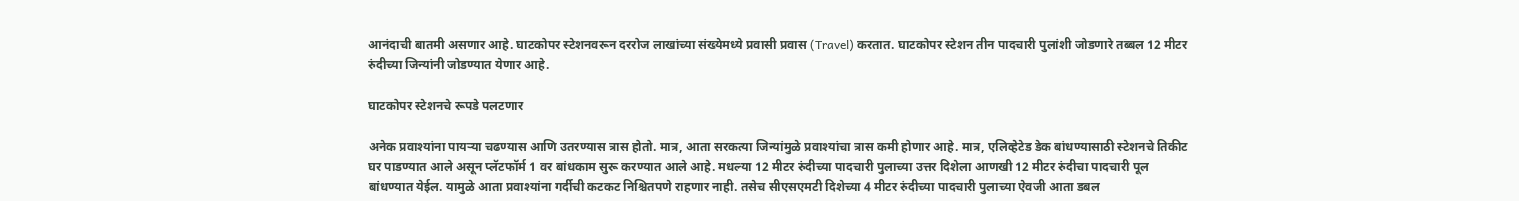आनंदाची बातमी असणार आहे. घाटकोपर स्टेशनवरून दररोज लाखांच्या संख्येमध्ये प्रवासी प्रवास (Travel) करतात. घाटकोपर स्टेशन तीन पादचारी पुलांशी जोडणारे तब्बल 12 मीटर रुंदीच्या जिन्यांनी जोडण्यात येणार आहे.

घाटकोपर स्टेशनचे रूपडे पलटणार

अनेक प्रवाश्यांना पायऱ्या चढण्यास आणि उतरण्यास त्रास होतो. मात्र, आता सरकत्या जिन्यांमुळे प्रवाश्यांचा त्रास कमी होणार आहे. मात्र, एलिव्हेटेड डेक बांधण्यासाठी स्टेशनचे तिकीट घर पाडण्यात आले असून प्लॅटफॉर्म 1 वर बांधकाम सुरू करण्यात आले आहे. मधल्या 12 मीटर रुंदीच्या पादचारी पुलाच्या उत्तर दिशेला आणखी 12 मीटर रुंदीचा पादचारी पूल बांधण्यात येईल. यामुळे आता प्रवाश्यांना गर्दीची कटकट निश्चितपणे राहणार नाही. तसेच सीएसएमटी दिशेच्या 4 मीटर रुंदीच्या पादचारी पुलाच्या ऐवजी आता डबल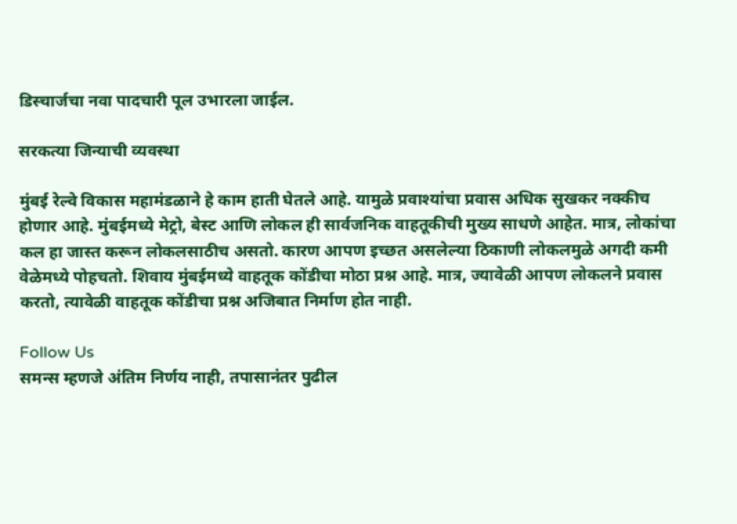डिस्चार्जचा नवा पादचारी पूल उभारला जाईल.

सरकत्या जिन्याची व्यवस्था

मुंबई रेल्वे विकास महामंडळाने हे काम हाती घेतले आहे. यामुळे प्रवाश्यांचा प्रवास अधिक सुखकर नक्कीच होणार आहे. मुंबईमध्ये मेट्रो, बेस्ट आणि लोकल ही सार्वजनिक वाहतूकीची मुख्य साधणे आहेत. मात्र, लोकांचा कल हा जास्त करून लोकलसाठीच असतो. कारण आपण इच्छत असलेल्या ठिकाणी लोकलमुळे अगदी कमी वेळेमध्ये पोहचतो. शिवाय मुंबईमध्ये वाहतूक कोंडीचा मोठा प्रश्न आहे. मात्र, ज्यावेळी आपण लोकलने प्रवास करतो, त्यावेळी वाहतूक कोंडीचा प्रश्न अजिबात निर्माण होत नाही.

Follow Us
समन्स म्हणजे अंतिम निर्णय नाही, तपासानंतर पुढील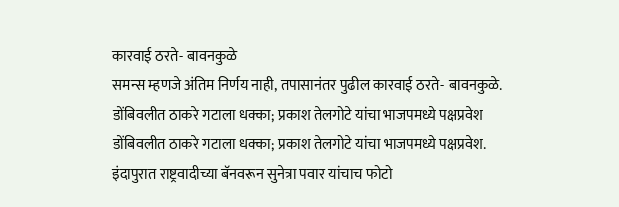कारवाई ठरते- बावनकुळे
समन्स म्हणजे अंतिम निर्णय नाही, तपासानंतर पुढील कारवाई ठरते- बावनकुळे.
डोंबिवलीत ठाकरे गटाला धक्का; प्रकाश तेलगोटे यांचा भाजपमध्ये पक्षप्रवेश
डोंबिवलीत ठाकरे गटाला धक्का; प्रकाश तेलगोटे यांचा भाजपमध्ये पक्षप्रवेश.
इंदापुरात राष्ट्रवादीच्या बॅनवरून सुनेत्रा पवार यांचाच फोटो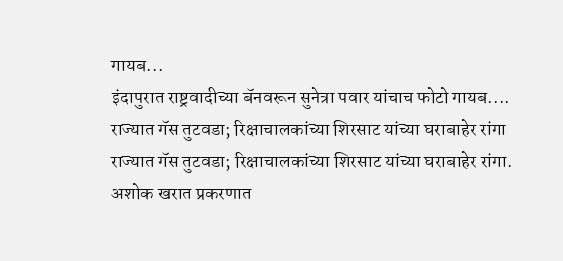गायब...
इंदापुरात राष्ट्रवादीच्या बॅनवरून सुनेत्रा पवार यांचाच फोटो गायब....
राज्यात गॅस तुटवडा; रिक्षाचालकांच्या शिरसाट यांच्या घराबाहेर रांगा
राज्यात गॅस तुटवडा; रिक्षाचालकांच्या शिरसाट यांच्या घराबाहेर रांगा.
अशोक खरात प्रकरणात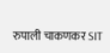रुपाली चाकणकर SIT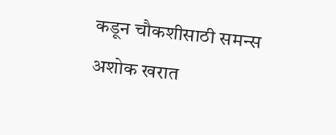कडून चौकशीसाठी समन्स
अशोक खरात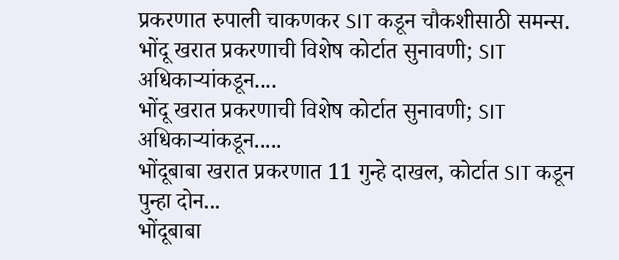प्रकरणात रुपाली चाकणकर SIT कडून चौकशीसाठी समन्स.
भोंदू खरात प्रकरणाची विशेष कोर्टात सुनावणी; SIT अधिकाऱ्यांकडून....
भोंदू खरात प्रकरणाची विशेष कोर्टात सुनावणी; SIT अधिकाऱ्यांकडून.....
भोंदूबाबा खरात प्रकरणात 11 गुन्हे दाखल, कोर्टात SIT कडून पुन्हा दोन...
भोंदूबाबा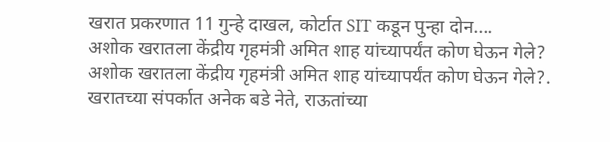खरात प्रकरणात 11 गुन्हे दाखल, कोर्टात SIT कडून पुन्हा दोन....
अशोक खरातला केंद्रीय गृहमंत्री अमित शाह यांच्यापर्यंत कोण घेऊन गेले?
अशोक खरातला केंद्रीय गृहमंत्री अमित शाह यांच्यापर्यंत कोण घेऊन गेले?.
खरातच्या संपर्कात अनेक बडे नेते, राऊतांच्या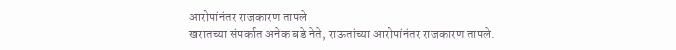आरोपांनंतर राजकारण तापले
खरातच्या संपर्कात अनेक बडे नेते, राऊतांच्या आरोपांनंतर राजकारण तापले.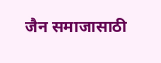जैन समाजासाठी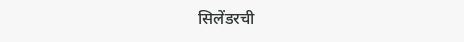सिलेंडरची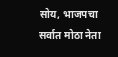सोय, भाजपचा सर्वात मोठा नेता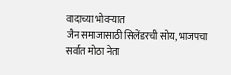वादाच्या भोवऱ्यात
जैन समाजासाठी सिलेंडरची सोय, भाजपचा सर्वात मोठा नेता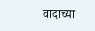वादाच्या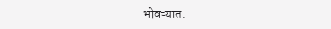भोवऱ्यात.